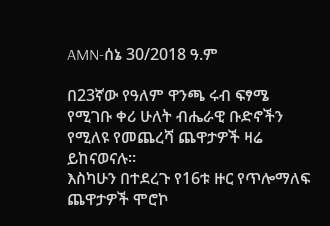AMN-ሰኔ 30/2018 ዓ.ም

በ23ኛው የዓለም ዋንጫ ሩብ ፍፃሜ የሚገቡ ቀሪ ሁለት ብሔራዊ ቡድኖችን የሚለዩ የመጨረሻ ጨዋታዎች ዛሬ ይከናወናሉ።
እስካሁን በተደረጉ የ16ቱ ዙር የጥሎማለፍ ጨዋታዎች ሞሮኮ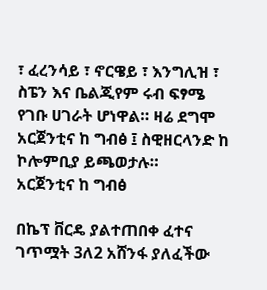፣ ፈረንሳይ ፣ ኖርዌይ ፣ እንግሊዝ ፣ ስፔን እና ቤልጂየም ሩብ ፍፃሜ የገቡ ሀገራት ሆነዋል። ዛሬ ደግሞ አርጀንቲና ከ ግብፅ ፤ ስዊዘርላንድ ከ ኮሎምቢያ ይጫወታሉ።
አርጀንቲና ከ ግብፅ

በኬፕ ቨርዴ ያልተጠበቀ ፈተና ገጥሟት 3ለ2 አሸንፋ ያለፈችው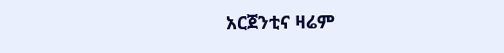አርጀንቲና ዛሬም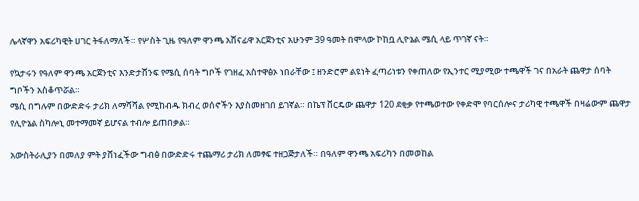ሌላኛዋን አፍሪካዊት ሀገር ትፋለማለች። የሦስት ጊዜ የዓለም ዋንጫ አሸናፊዋ አርጀንቲና አሁንም 39 ዓመት በሞላው ኮከቧ ሊዮኔል ሜሲ ላይ ጥገኛ ናት።

የኳታሩን የዓለም ዋንጫ አርጀንቲና እንድታሸንፍ የሜሲ ሰባት ግቦች የገዘፈ አስተዋፅኦ ነበራቸው ፤ ዘንድሮም ልዩነት ፈጣሪነቱን የቀጠለው የኢንተር ሚያሚው ተጫዋች ገና በአራት ጨዋታ ሰባት ግቦችን አስቆጥሯል።
ሜሲ በግሉም በውድድሩ ታሪክ ለማሻሻል የሚከብዱ ክብረ ወሰኖችን እያስመዘገበ ይገኛል። በኬፕ ቨርዴው ጨዋታ 120 ደቂቃ የተጫወተው የቀድሞ የባርሰሎና ታሪካዊ ተጫዋች በዛሬውም ጨዋታ የሊዮኔል ስካሎኒ መተማመኛ ይሆናል ተብሎ ይጠበቃል።

አውስትራሊያን በመለያ ምት ያሸነፈችው ግብፅ በውድድሩ ተጨማሪ ታሪክ ለመፃፍ ተዘጋጅታለች። በዓለም ዋንጫ አፍሪካን በመወከል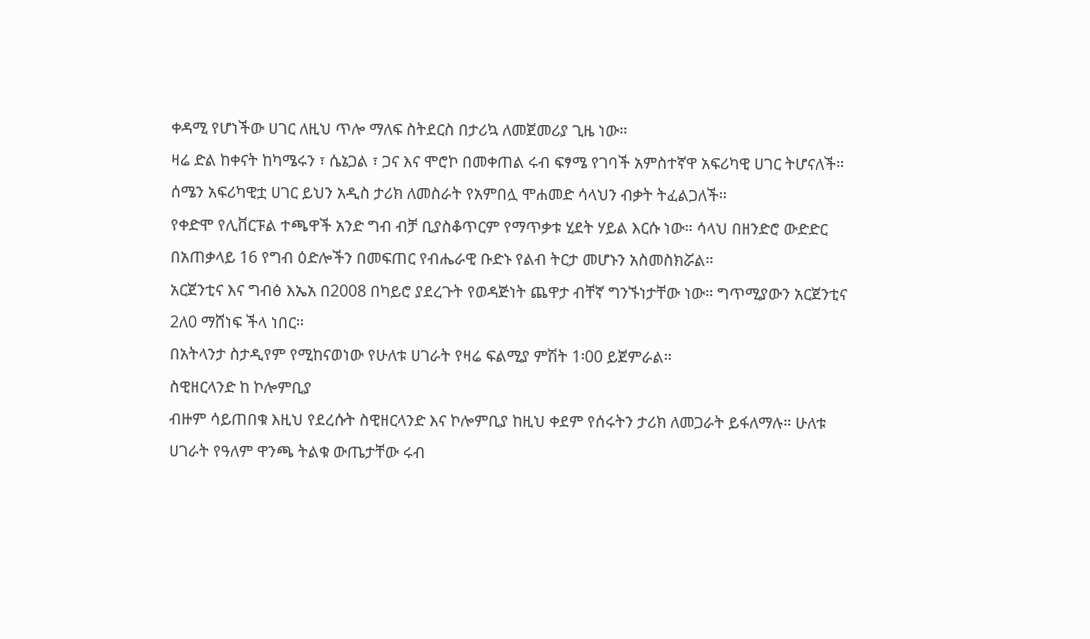ቀዳሚ የሆነችው ሀገር ለዚህ ጥሎ ማለፍ ስትደርስ በታሪኳ ለመጀመሪያ ጊዜ ነው።
ዛሬ ድል ከቀናት ከካሜሩን ፣ ሴኔጋል ፣ ጋና እና ሞሮኮ በመቀጠል ሩብ ፍፃሜ የገባች አምስተኛዋ አፍሪካዊ ሀገር ትሆናለች። ሰሜን አፍሪካዊቷ ሀገር ይህን አዲስ ታሪክ ለመስራት የአምበሏ ሞሐመድ ሳላህን ብቃት ትፈልጋለች።
የቀድሞ የሊቨርፑል ተጫዋች አንድ ግብ ብቻ ቢያስቆጥርም የማጥቃቱ ሂደት ሃይል እርሱ ነው። ሳላህ በዘንድሮ ውድድር በአጠቃላይ 16 የግብ ዕድሎችን በመፍጠር የብሔራዊ ቡድኑ የልብ ትርታ መሆኑን አስመስክሯል።
አርጀንቲና እና ግብፅ እኤአ በ2008 በካይሮ ያደረጉት የወዳጅነት ጨዋታ ብቸኛ ግንኙነታቸው ነው። ግጥሚያውን አርጀንቲና 2ለ0 ማሸነፍ ችላ ነበር።
በአትላንታ ስታዲየም የሚከናወነው የሁለቱ ሀገራት የዛሬ ፍልሚያ ምሽት 1፡00 ይጀምራል።
ስዊዘርላንድ ከ ኮሎምቢያ
ብዙም ሳይጠበቁ እዚህ የደረሱት ስዊዘርላንድ እና ኮሎምቢያ ከዚህ ቀደም የሰሩትን ታሪክ ለመጋራት ይፋለማሉ። ሁለቱ ሀገራት የዓለም ዋንጫ ትልቁ ውጤታቸው ሩብ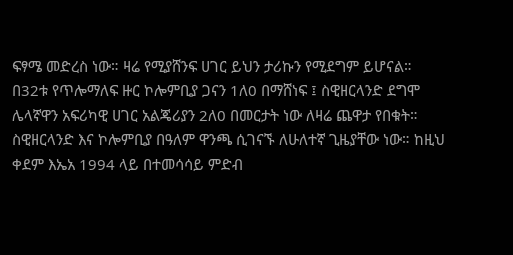ፍፃሜ መድረስ ነው። ዛሬ የሚያሸንፍ ሀገር ይህን ታሪኩን የሚደግም ይሆናል።
በ32ቱ የጥሎማለፍ ዙር ኮሎምቢያ ጋናን 1ለ0 በማሸነፍ ፤ ስዊዘርላንድ ደግሞ ሌላኛዋን አፍሪካዊ ሀገር አልጄሪያን 2ለ0 በመርታት ነው ለዛሬ ጨዋታ የበቁት።
ስዊዘርላንድ እና ኮሎምቢያ በዓለም ዋንጫ ሲገናኙ ለሁለተኛ ጊዜያቸው ነው። ከዚህ ቀደም እኤአ 1994 ላይ በተመሳሳይ ምድብ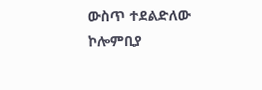ውስጥ ተደልድለው ኮሎምቢያ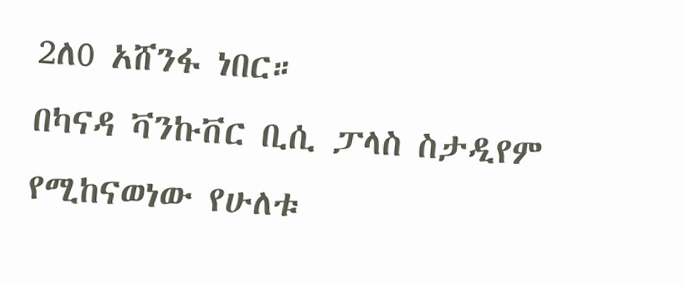2ለ0 አሸንፋ ነበር።
በካናዳ ቫንኩቨር ቢሲ ፓላስ ስታዲየም የሚከናወነው የሁለቱ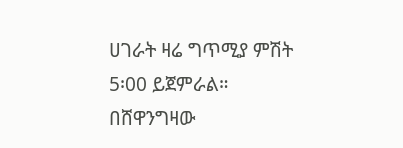ሀገራት ዛሬ ግጥሚያ ምሽት 5፡00 ይጀምራል።
በሸዋንግዛው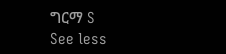ግርማ S
See less